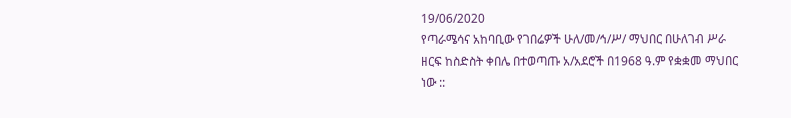19/06/2020
የጣራሜሳና አከባቢው የገበሬዎች ሁለ/መ/ኅ/ሥ/ ማህበር በሁለገብ ሥራ ዘርፍ ከስድስት ቀበሌ በተወጣጡ አ/አደሮች በ1968 ዓ.ም የቋቋመ ማህበር ነው ::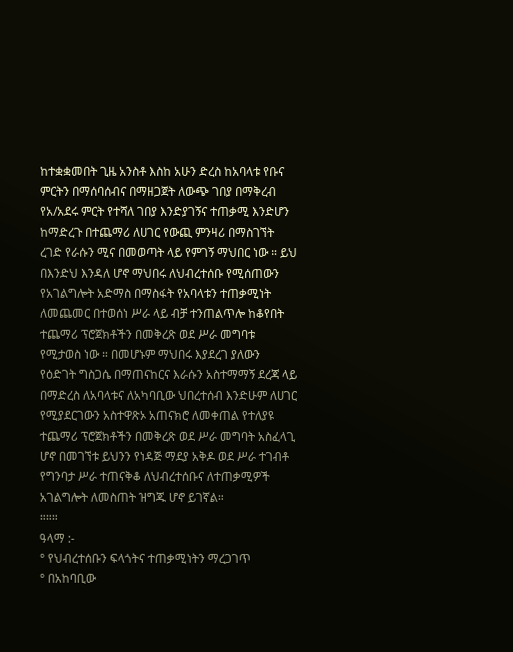ከተቋቋመበት ጊዜ አንስቶ እስከ አሁን ድረስ ከአባላቱ የቡና ምርትን በማሰባሰብና በማዘጋጀት ለውጭ ገበያ በማቅረብ የአ/አደሩ ምርት የተሻለ ገበያ እንድያገኝና ተጠቃሚ እንድሆን ከማድረጉ በተጨማሪ ለሀገር የውጪ ምንዛሪ በማስገኘት ረገድ የራሱን ሚና በመወጣት ላይ የምገኝ ማህበር ነው ። ይህ በእንድህ እንዳለ ሆኖ ማህበሩ ለህብረተሰቡ የሚሰጠውን የአገልግሎት አድማስ በማስፋት የአባላቱን ተጠቃሚነት ለመጨመር በተወሰነ ሥራ ላይ ብቻ ተንጠልጥሎ ከቆየበት ተጨማሪ ፕሮጀክቶችን በመቅረጽ ወደ ሥራ መግባቱ የሚታወስ ነው ። በመሆኑም ማህበሩ እያደረገ ያለውን የዕድገት ግስጋሴ በማጠናከርና እራሱን አስተማማኝ ደረጃ ላይ በማድረስ ለአባላቱና ለአካባቢው ህበረተሰብ እንድሁም ለሀገር የሚያደርገውን አስተዋጽኦ አጠናክሮ ለመቀጠል የተለያዩ ተጨማሪ ፕሮጀክቶችን በመቅረጽ ወደ ሥራ መግባት አስፈላጊ ሆኖ በመገኘቱ ይህንን የነዳጅ ማደያ አቅዶ ወደ ሥራ ተገብቶ የግንባታ ሥራ ተጠናቅቆ ለህብረተሰቡና ለተጠቃሚዎች አገልግሎት ለመስጠት ዝግጁ ሆኖ ይገኛል።
።።።
ዓላማ :-
° የህብረተሰቡን ፍላጎትና ተጠቃሚነትን ማረጋገጥ
° በአከባቢው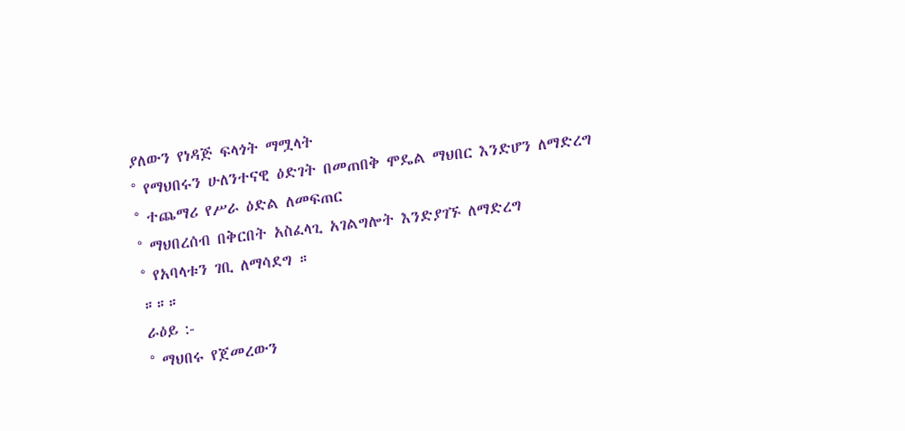ያለውን የነዳጅ ፍላጎት ማሟላት
° የማህበሩን ሁለንተናዊ ዕድገት በመጠበቅ ሞዴል ማህበር እንድሆን ለማድረግ
° ተጨማሪ የሥራ ዕድል ለመፍጠር
° ማህበረሰብ በቅርበት አስፈላጊ አገልግሎት እንድያገኙ ለማድረግ
° የአባላቱን ገቢ ለማሳደግ ።
።።።
ራዕይ :-
° ማህበሩ የጀመረውን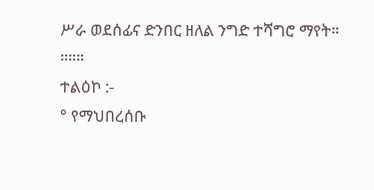ሥራ ወደሰፊና ድንበር ዘለል ንግድ ተሻግሮ ማየት።
።።።
ተልዕኮ :-
° የማህበረሰቡ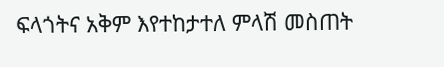ፍላጎትና አቅም እየተከታተለ ምላሽ መስጠት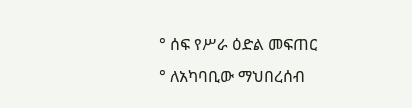° ሰፍ የሥራ ዕድል መፍጠር
° ለአካባቢው ማህበረሰብ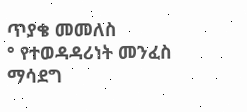ጥያቄ መመለስ
° የተወዳዳሪነት መንፈስ ማሳደግ